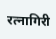रत्नागिरी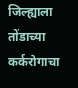जिल्ह्याला तोंडाच्या कर्करोगाचा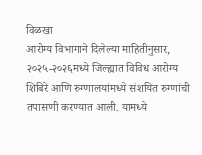विळखा
आरोग्य विभागाने दिलेल्या माहितीनुसार, २०२५-२०२६मध्ये जिल्ह्यात विविध आरोग्य शिबिरे आणि रुग्णालयांमध्ये संशयित रुग्णांची तपासणी करण्यात आली. यामध्ये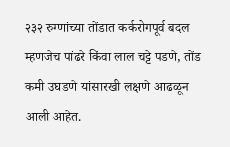२३२ रुग्णांच्या तोंडात कर्करोगपूर्व बदल म्हणजेच पांढरे किंवा लाल चट्टे पडणे, तोंड कमी उघडणे यांसारखी लक्षणे आढळून आली आहेत.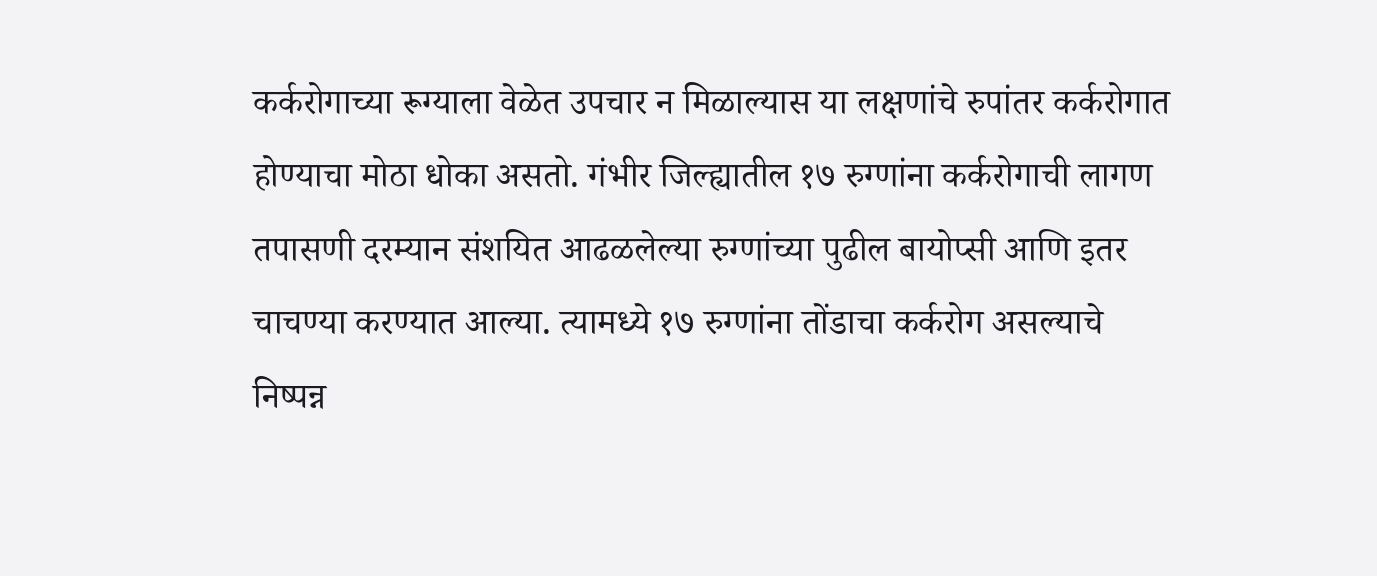कर्करोगाच्या रूग्याला वेळेत उपचार न मिळाल्यास या लक्षणांचे रुपांतर कर्करोगात होण्याचा मोठा धोका असतो. गंभीर जिल्ह्यातील १७ रुग्णांना कर्करोगाची लागण तपासणी दरम्यान संशयित आढळलेल्या रुग्णांच्या पुढील बायोप्सी आणि इतर चाचण्या करण्यात आल्या. त्यामध्ये १७ रुग्णांना तोंडाचा कर्करोग असल्याचे निष्पन्न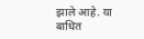झाले आहे. या बाधित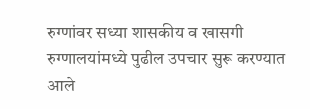रुग्णांवर सध्या शासकीय व खासगी रुग्णालयांमध्ये पुढील उपचार सुरू करण्यात आले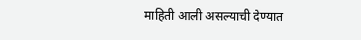माहिती आली असल्याची देण्यात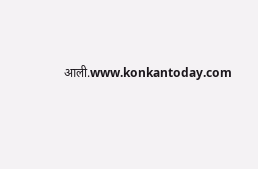आली.www.konkantoday.com